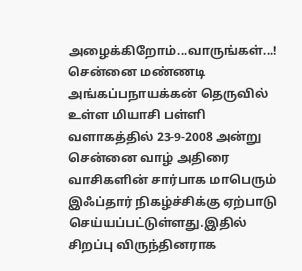அழைக்கிறோம்...வாருங்கள்...!
சென்னை மண்ணடி அங்கப்பநாயக்கன் தெருவில் உள்ள மியாசி பள்ளி வளாகத்தில் 23-9-2008 அன்று சென்னை வாழ் அதிரை வாசிகளின் சார்பாக மாபெரும் இஃப்தார் நிகழ்ச்சிக்கு ஏற்பாடு செய்யப்பட்டுள்ளது.இதில் சிறப்பு விருந்தினராக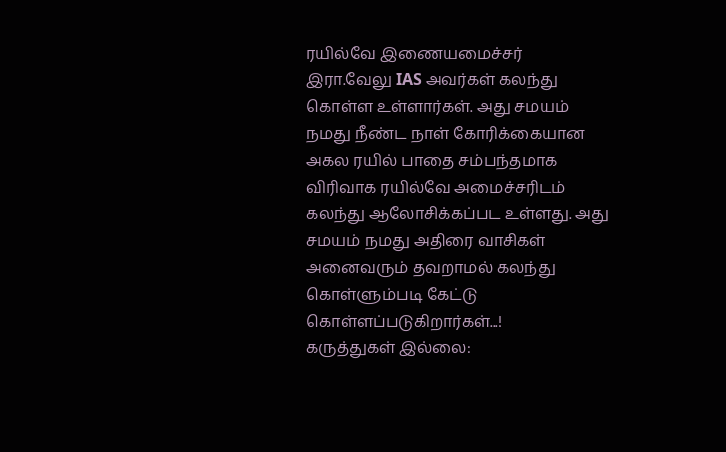ரயில்வே இணையமைச்சர் இரா.வேலு IAS அவர்கள் கலந்து கொள்ள உள்ளார்கள். அது சமயம் நமது நீண்ட நாள் கோரிக்கையான அகல ரயில் பாதை சம்பந்தமாக விரிவாக ரயில்வே அமைச்சரிடம் கலந்து ஆலோசிக்கப்பட உள்ளது. அது சமயம் நமது அதிரை வாசிகள் அனைவரும் தவறாமல் கலந்து கொள்ளும்படி கேட்டு கொள்ளப்படுகிறார்கள்...!
கருத்துகள் இல்லை: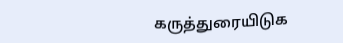கருத்துரையிடுக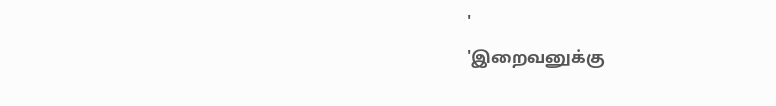'
'இறைவனுக்கு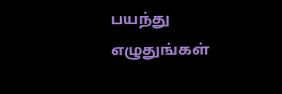பயந்து எழுதுங்கள்